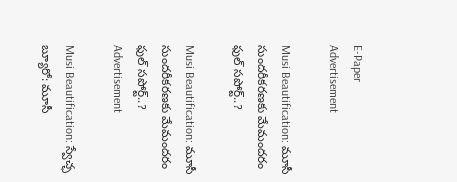E-Paper
Advertisement

Musi Beautification: మూసీ సుందరీకరణకు మేమందరం ఫుల్ సపోర్ట్..?

Musi Beautification: మూసీ సుందరీకరణకు మేమందరం ఫుల్ సపోర్ట్..?
Advertisement

Musi Beautification: స్వేచ్ఛ బ్యూరో: మూసీ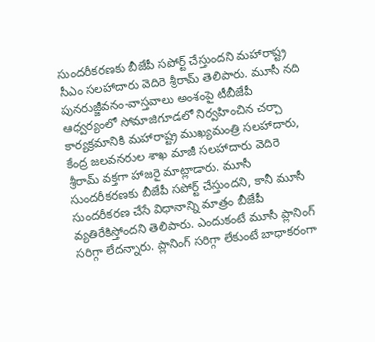సుందరీకరణకు బీజేపీ సపోర్ట్ చేస్తుందని మహారాష్ట్ర సీఎం సలహాదారు వెదిరె శ్రీరామ్ తెలిపారు. మూసీ నది పునరుజ్జీవనం-వాస్తవాలు అంశంపై టీబీజేపీ ఆధ్వర్యంలో సోమాజిగూడలో నిర్వహించిన చర్చా కార్యక్రమానికి మహారాష్ట్ర ముఖ్యమంత్రి సలహాదారు, కేంద్ర జలవనరుల శాఖ మాజీ సలహాదారు వెదిరె శ్రీరామ్ వక్తగా హాజరై మాట్లాడారు. మూసీ సుందరీకరణకు బీజేపీ సపోర్ట్ చేస్తుందని, కానీ మూసీ సుందరీకరణ చేసే విధానాన్ని మాత్రం బీజేపీ వ్యతిరేకిస్తోందని తెలిపారు. ఎందుకంటే మూసీ ప్లానింగ్ సరిగ్గా లేదన్నారు. ప్లానింగ్ సరిగ్గా లేకుంటే బాధాకరంగా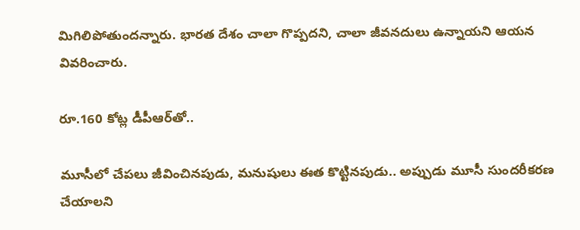మిగిలిపోతుందన్నారు. భారత దేశం చాలా గొప్పదని, చాలా జీవనదులు ఉన్నాయని ఆయన వివరించారు.

రూ.160 కోట్ల డీపీఆర్‌తో..

మూసీలో చేపలు జీవించినపుడు, మనుషులు ఈత కొట్టినపుడు.. అప్పుడు మూసీ సుందరీకరణ చేయాలని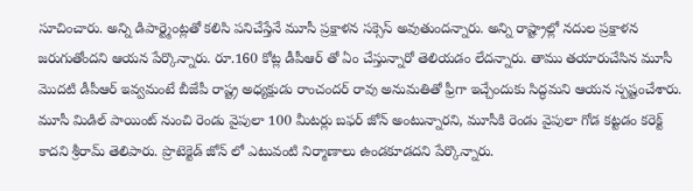సూచించారు. అన్ని డిపార్ట్మెంట్లతో కలిసి పనిచేస్తేనే మూసీ ప్రక్షాళన సక్సెస్ అవుతుందన్నారు. అన్ని రాష్ట్రాల్లో నదుల ప్రక్షాళన జరుగుతోందని ఆయన పేర్కొన్నారు. రూ.160 కోట్ల డీపీఆర్ తో ఏం చేస్తున్నారో తెలియడం లేదన్నారు. తాము తయారుచేసిన మూసీ మొదటి డీపీఆర్ ఇవ్వమంటే బీజేపీ రాష్ట్ర అధ్యక్షుడు రాంచందర్ రావు అనుమతితో ఫ్రీగా ఇచ్చేందుకు సిద్ధమని ఆయన స్పష్టంచేశారు. మూసీ మిడిల్ పాయింట్ నుంచి రెండు వైపులా 100 మీటర్లు బఫర్ జోన్ అంటున్నారని, మూసీకి రెండు వైపులా గోడ కట్టడం కరెక్ట్ కాదని శ్రీరామ్ తెలిపారు. ప్రొటెక్టెడ్ జోన్ లో ఎటువంటి నిర్మాణాలు ఉండకూడదని పేర్కొన్నారు.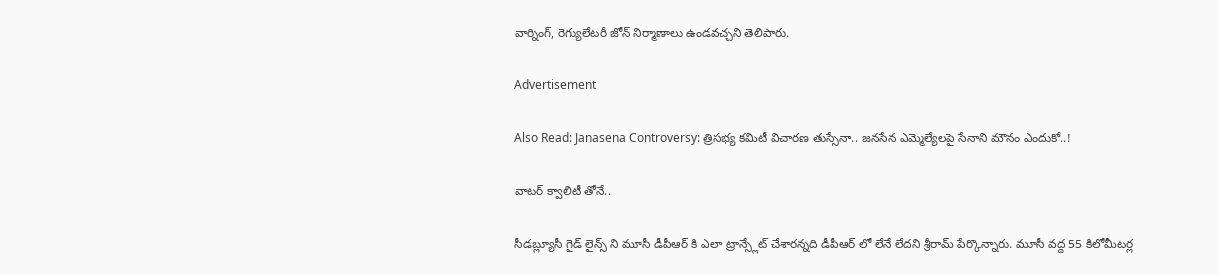వార్నింగ్, రెగ్యులేటరీ జోన్ నిర్మాణాలు ఉండవచ్చని తెలిపారు.

Advertisement

Also Read: Janasena Controversy: త్రిసభ్య కమిటీ విచారణ తుస్సేనా.. జనసేన ఎమ్మెల్యేలపై సేనాని మౌనం ఎందుకో..!

వాటర్ క్వాలిటీ తోనే..

సీడబ్ల్యూసీ గైడ్ లైన్స్ ని మూసీ డీపీఆర్ కి ఎలా ట్రాన్స్లేట్ చేశారన్నది డీపీఆర్ లో లేనే లేదని శ్రీరామ్ పేర్కొన్నారు. మూసీ వద్ద 55 కిలోమీటర్ల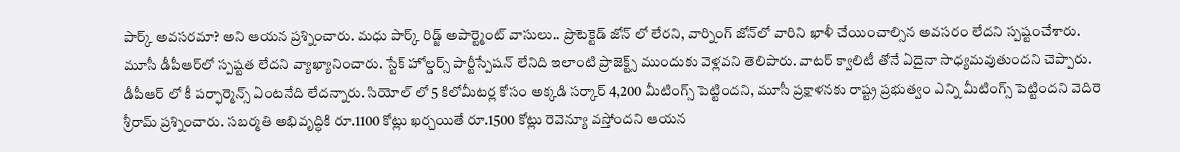పార్క్ అవసరమా? అని ఆయన ప్రశ్నించారు. మధు పార్క్ రిడ్జ్ అపార్ట్మెంట్ వాసులు.. ప్రొటెక్టెడ్ జోన్ లో లేరని, వార్నింగ్ జోన్‌లో వారిని ఖాళీ చేయించాల్సిన అవసరం లేదని స్పష్టంచేశారు. మూసీ డీపీఆర్‌లో స్పష్టత లేదని వ్యాఖ్యానించారు. స్టేక్ హోల్డర్స్ పార్టీస్పేషన్ లేనిది ఇలాంటి ప్రాజెక్ట్స్ ముందుకు వెళ్లవని తెలిపారు. వాటర్ క్వాలిటీ తోనే ఏదైనా సాధ్యమవుతుందని చెప్పారు. డీపీఆర్ లో కీ పర్ఫార్మెన్స్ ఏంటనేది లేదన్నారు. సియోల్ లో 5 కిలోమీటర్ల కోసం అక్కడి సర్కార్ 4,200 మీటింగ్స్ పెట్టిందని, మూసీ ప్రక్షాళనకు రాష్ట్ర ప్రభుత్వం ఎన్ని మీటింగ్స్ పెట్టిందని వెదిరె శ్రీరామ్ ప్రశ్నించారు. సబర్మతి అభివృద్ధికి రూ.1100 కోట్లు ఖర్చయితే రూ.1500 కోట్లు రెవెన్యూ వస్తోందని ఆయన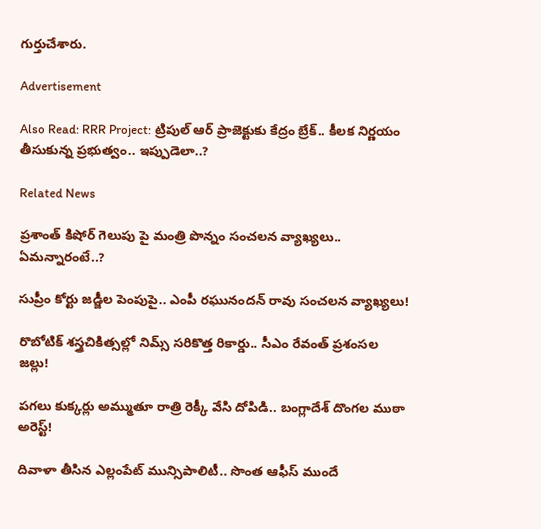గుర్తుచేశారు.

Advertisement

Also Read: RRR Project: ట్రిపుల్ ఆర్ ప్రాజెక్టుకు కేద్రం బ్రేక్.. కీలక నిర్ణయం తీసుకున్న ప్రభుత్వం.. ఇప్పుడెలా..?

Related News

ప్రశాంత్ కిషోర్ గెలుపు పై మంత్రి పొన్నం సంచలన వ్యాఖ్యలు.. ఏమన్నారంటే..?

సుప్రీం కోర్టు జడ్జీల పెంపుపై.. ఎంపీ రఘునందన్ రావు సంచలన వ్యాఖ్యలు!

రొబోటిక్ శస్త్రచికిత్సల్లో నిమ్స్ సరికొత్త రికార్డు.. సీఎం రేవంత్ ప్రశంసల జల్లు!

పగలు కుక్కర్లు అమ్ముతూ రాత్రి రెక్కీ వేసి దోపిడి.. బంగ్లాదేశ్ దొంగల ముఠా అరెస్ట్!

దివాళా తీసిన ఎల్లంపేట్ మున్సిపాలిటీ.. సొంత ఆఫీస్ ముందే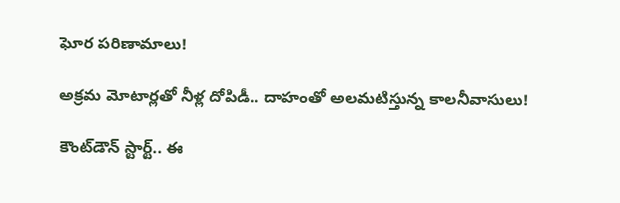ఘోర పరిణామాలు!

అక్రమ మోటార్లతో నీళ్ల దోపిడీ.. దాహంతో అలమటిస్తున్న కాలనీవాసులు!

కౌంట్‌డౌన్ స్టార్ట్.. ఈ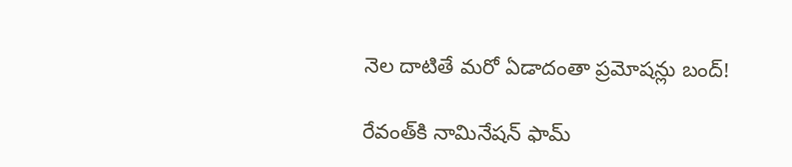నెల దాటితే మరో ఏడాదంతా ప్రమోషన్లు బంద్!

రేవంత్‌కి నామినేషన్ ఫామ్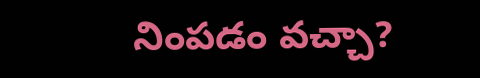నింపడం వచ్చా?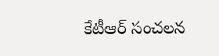కేటీఆర్ సంచలన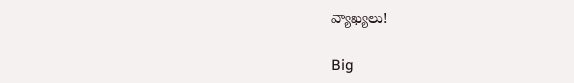వ్యాఖ్యలు!

Big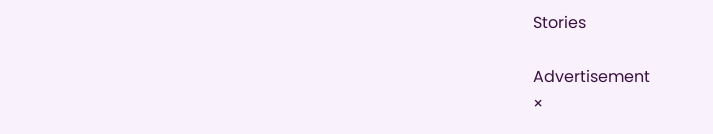Stories

Advertisement
×